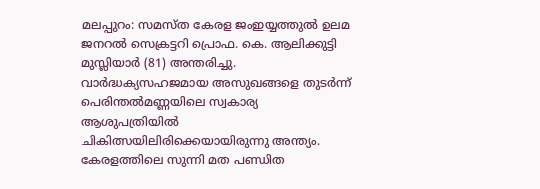മലപ്പുറം: സമസ്ത കേരള ജംഇയ്യത്തുൽ ഉലമ ജനറൽ സെക്രട്ടറി പ്രൊഫ. കെ. ആലിക്കുട്ടി മുസ്ലിയാർ (81) അന്തരിച്ചു. വാർദ്ധക്യസഹജമായ അസുഖങ്ങളെ തുടർന്ന് പെരിന്തൽമണ്ണയിലെ സ്വകാര്യ ആശുപത്രിയിൽ ചികിത്സയിലിരിക്കെയായിരുന്നു അന്ത്യം.
കേരളത്തിലെ സുന്നി മത പണ്ഡിത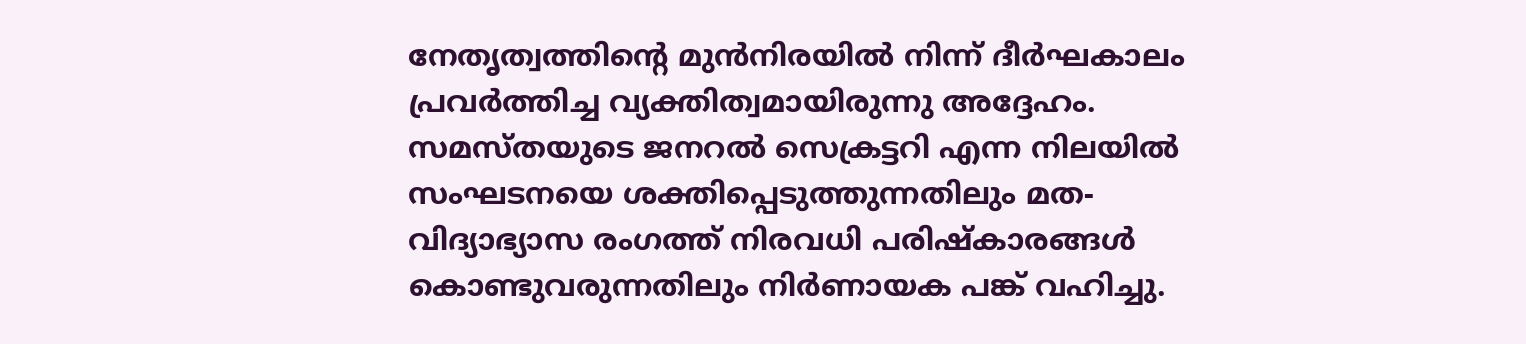നേതൃത്വത്തിന്റെ മുൻനിരയിൽ നിന്ന് ദീർഘകാലം പ്രവർത്തിച്ച വ്യക്തിത്വമായിരുന്നു അദ്ദേഹം. സമസ്തയുടെ ജനറൽ സെക്രട്ടറി എന്ന നിലയിൽ സംഘടനയെ ശക്തിപ്പെടുത്തുന്നതിലും മത-വിദ്യാഭ്യാസ രംഗത്ത് നിരവധി പരിഷ്കാരങ്ങൾ കൊണ്ടുവരുന്നതിലും നിർണായക പങ്ക് വഹിച്ചു.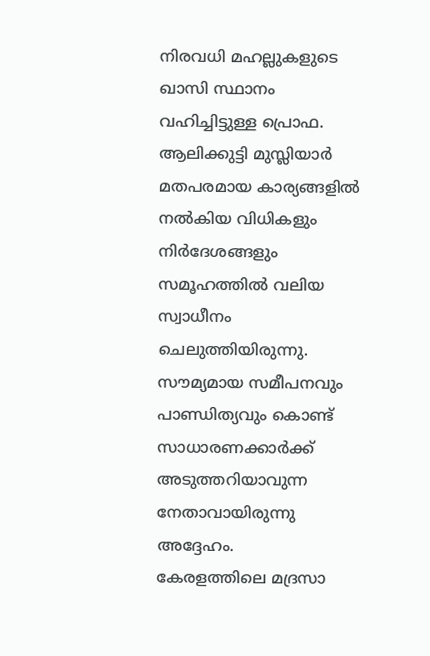നിരവധി മഹല്ലുകളുടെ ഖാസി സ്ഥാനം വഹിച്ചിട്ടുള്ള പ്രൊഫ. ആലിക്കുട്ടി മുസ്ലിയാർ മതപരമായ കാര്യങ്ങളിൽ നൽകിയ വിധികളും നിർദേശങ്ങളും സമൂഹത്തിൽ വലിയ സ്വാധീനം ചെലുത്തിയിരുന്നു. സൗമ്യമായ സമീപനവും പാണ്ഡിത്യവും കൊണ്ട് സാധാരണക്കാർക്ക് അടുത്തറിയാവുന്ന നേതാവായിരുന്നു അദ്ദേഹം.
കേരളത്തിലെ മദ്രസാ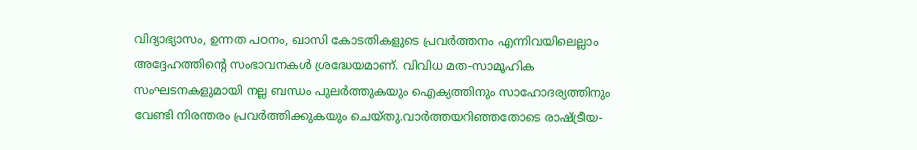വിദ്യാഭ്യാസം, ഉന്നത പഠനം, ഖാസി കോടതികളുടെ പ്രവർത്തനം എന്നിവയിലെല്ലാം അദ്ദേഹത്തിന്റെ സംഭാവനകൾ ശ്രദ്ധേയമാണ്. വിവിധ മത-സാമൂഹിക സംഘടനകളുമായി നല്ല ബന്ധം പുലർത്തുകയും ഐക്യത്തിനും സാഹോദര്യത്തിനും വേണ്ടി നിരന്തരം പ്രവർത്തിക്കുകയും ചെയ്തു.വാർത്തയറിഞ്ഞതോടെ രാഷ്ട്രീയ-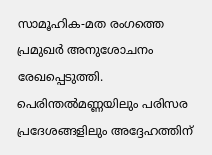സാമൂഹിക-മത രംഗത്തെ പ്രമുഖർ അനുശോചനം രേഖപ്പെടുത്തി.
പെരിന്തൽമണ്ണയിലും പരിസര പ്രദേശങ്ങളിലും അദ്ദേഹത്തിന്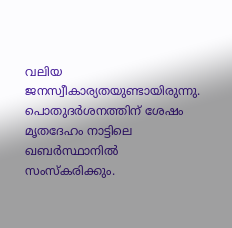വലിയ ജനസ്വീകാര്യതയുണ്ടായിരുന്നു. പൊതുദർശനത്തിന് ശേഷം മൃതദേഹം നാട്ടിലെ ഖബർസ്ഥാനിൽ സംസ്കരിക്കും.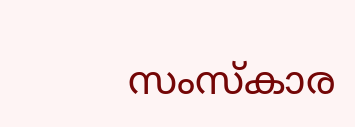സംസ്കാര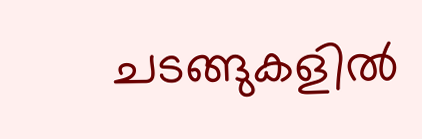ചടങ്ങുകളിൽ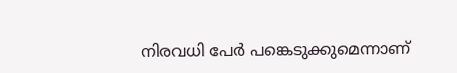നിരവധി പേർ പങ്കെടുക്കുമെന്നാണ്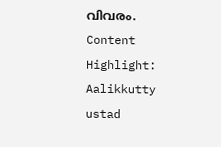വിവരം.
Content Highlight: Aalikkutty ustad